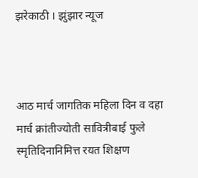झरेकाठी । झुंझार न्यूज



आठ मार्च जागतिक महिला दिन व दहा मार्च क्रांतीज्योती सावित्रीबाई फुले स्मृतिदिनानिमित्त रयत शिक्षण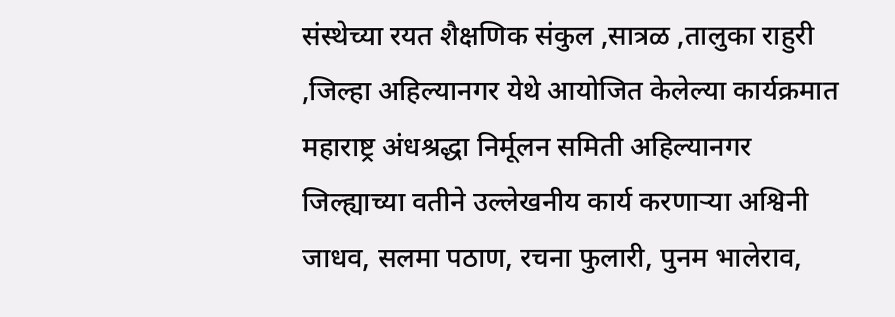संस्थेच्या रयत शैक्षणिक संकुल ,सात्रळ ,तालुका राहुरी ,जिल्हा अहिल्यानगर येथे आयोजित केलेल्या कार्यक्रमात महाराष्ट्र अंधश्रद्धा निर्मूलन समिती अहिल्यानगर जिल्ह्याच्या वतीने उल्लेखनीय कार्य करणाऱ्या अश्विनी जाधव, सलमा पठाण, रचना फुलारी, पुनम भालेराव,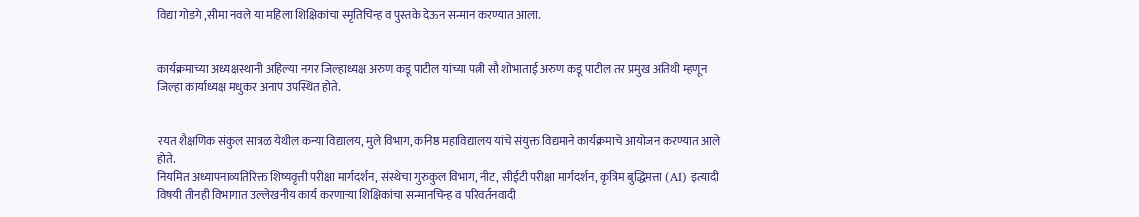विद्या गोडगे ,सीमा नवले या महिला शिक्षिकांचा स्मृतिचिन्ह व पुस्तके देऊन सन्मान करण्यात आला.


कार्यक्रमाच्या अध्यक्षस्थानी अहिल्या नगर जिल्हाध्यक्ष अरुण कडू पाटील यांच्या पत्नी सौ शोभाताई अरुण कडू पाटील तर प्रमुख अतिथी म्हणून जिल्हा कार्याध्यक्ष मधुकर अनाप उपस्थित होते.


रयत शैक्षणिक संकुल सात्रळ येथील कन्या विद्यालय, मुले विभाग, कनिष्ठ महाविद्यालय यांचे संयुक्त विद्यमाने कार्यक्रमाचे आयोजन करण्यात आले होते.
नियमित अध्यापनाव्यतिरिक्त शिष्यवृत्ती परीक्षा मार्गदर्शन, संस्थेचा गुरुकुल विभाग, नीट, सीईटी परीक्षा मार्गदर्शन, कृत्रिम बुद्धिमत्ता (AI) इत्यादी विषयी तीनही विभागात उल्लेखनीय कार्य करणाऱ्या शिक्षिकांचा सन्मानचिन्ह व परिवर्तनवादी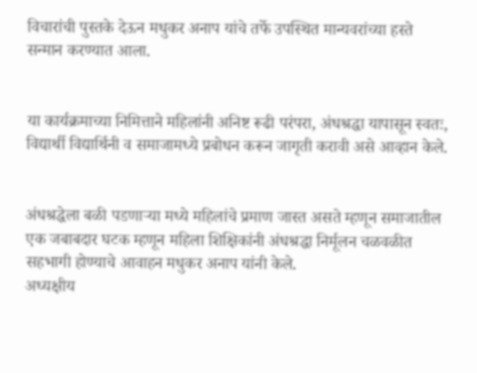विचारांची पुस्तके देऊन मधुकर अनाप यांचे तर्फे उपस्थित मान्यवरांच्या हस्ते सन्मान करण्यात आला.


या कार्यक्रमाच्या निमित्ताने महिलांनी अनिष्ट रूढी परंपरा, अंधश्रद्धा यापासून स्वतः, विद्यार्थी विद्यार्थिनी व समाजामध्ये प्रबोधन करून जागृती करावी असे आव्हान केले.


अंधश्रद्धेला बळी पडणाऱ्या मध्ये महिलांचे प्रमाण जास्त असते म्हणून समाजातील एक जबाबदार घटक म्हणून महिला शिक्षिकांनी अंधश्रद्धा निर्मूलन चळवळीत सहभागी होण्याचे आवाहन मधुकर अनाप यांनी केले.
अध्यक्षीय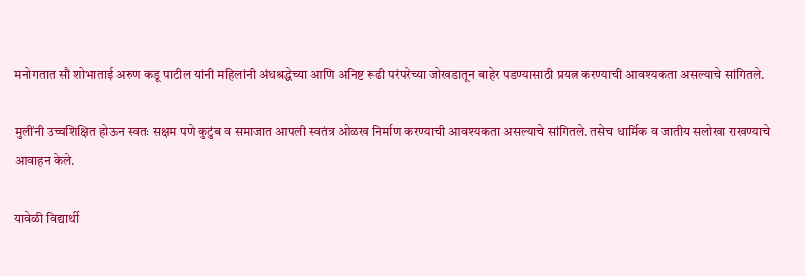मनोगतात सौ शोभाताई अरुण कडू पाटील यांनी महिलांनी अंधश्रद्धेच्या आणि अनिष्ट रूढी परंपरेच्या जोखडातून बाहेर पडण्यासाठी प्रयत्न करण्याची आवश्यकता असल्याचे सांगितले.

मुलींनी उच्चशिक्षित होऊन स्वतः सक्षम पणे कुटुंब व समाजात आपली स्वतंत्र ओळख निर्माण करण्याची आवश्यकता असल्याचे सांगितले. तसेच धार्मिक व जातीय सलोखा राखण्याचे आवाहन केले.

यावेळी विद्यार्थी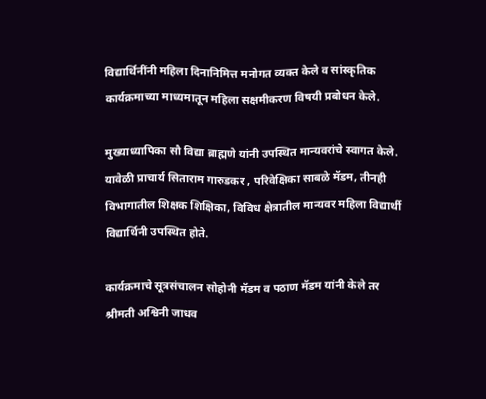विद्यार्थिनींनी महिला दिनानिमित्त मनोगत व्यक्त केले व सांस्कृतिक कार्यक्रमाच्या माध्यमातून महिला सक्षमीकरण विषयी प्रबोधन केले.

मुख्याध्यापिका सौ विद्या ब्राह्मणे यांनी उपस्थित मान्यवरांचे स्वागत केले. यावेळी प्राचार्य सिताराम गारुडकर , परिवेक्षिका साबळे मॅडम, तीनही विभागातील शिक्षक शिक्षिका, विविध क्षेत्रातील मान्यवर महिला विद्यार्थी विद्यार्थिनी उपस्थित होते.

कार्यक्रमाचे सूत्रसंचालन सोहोनी मॅडम व पठाण मॅडम यांनी केले तर श्रीमती अश्विनी जाधव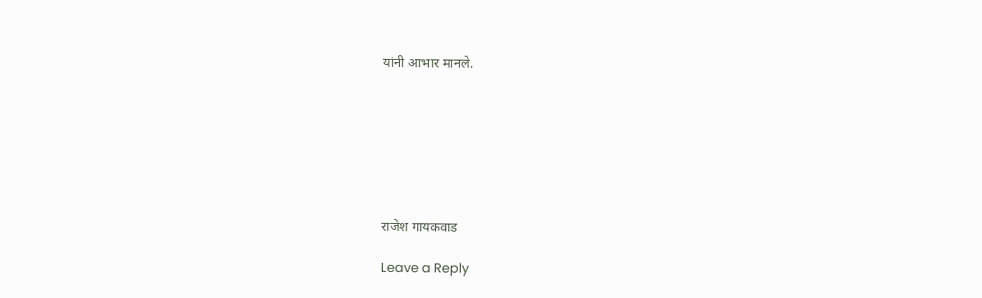यांनी आभार मानले.







राजेश गायकवाड

Leave a Reply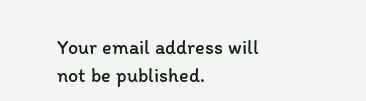Your email address will not be published.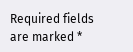Required fields are marked *